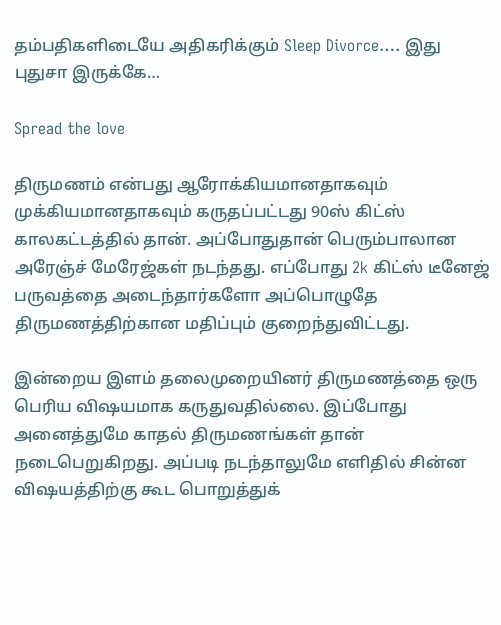தம்பதிகளிடையே அதிகரிக்கும் Sleep Divorce…. இது புதுசா இருக்கே…

Spread the love

திருமணம் என்பது ஆரோக்கியமானதாகவும் முக்கியமானதாகவும் கருதப்பட்டது 90ஸ் கிட்ஸ் காலகட்டத்தில் தான். அப்போதுதான் பெரும்பாலான அரேஞ்ச் மேரேஜ்கள் நடந்தது. எப்போது 2k கிட்ஸ் டீனேஜ் பருவத்தை அடைந்தார்களோ அப்பொழுதே திருமணத்திற்கான மதிப்பும் குறைந்துவிட்டது.

இன்றைய இளம் தலைமுறையினர் திருமணத்தை ஒரு பெரிய விஷயமாக கருதுவதில்லை. இப்போது அனைத்துமே காதல் திருமணங்கள் தான் நடைபெறுகிறது. அப்படி நடந்தாலுமே எளிதில் சின்ன விஷயத்திற்கு கூட பொறுத்துக்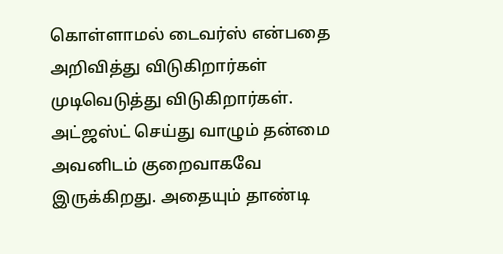கொள்ளாமல் டைவர்ஸ் என்பதை அறிவித்து விடுகிறார்கள் முடிவெடுத்து விடுகிறார்கள். அட்ஜஸ்ட் செய்து வாழும் தன்மை அவனிடம் குறைவாகவே இருக்கிறது. அதையும் தாண்டி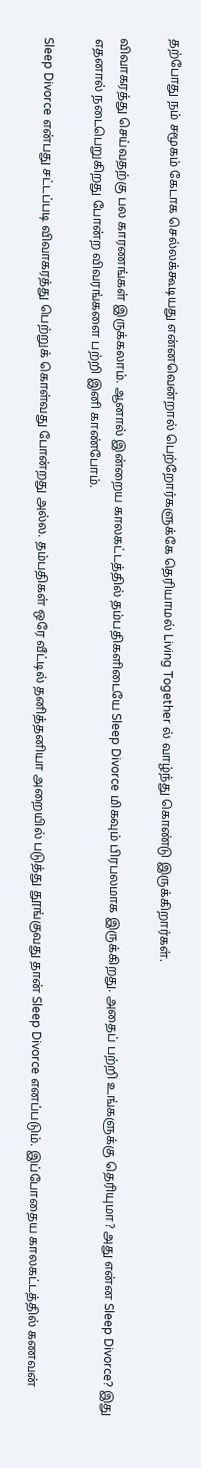தற்போது நம் சமூகம் கேடாக செல்லக்கூடியது என்னவென்றால் பெற்றோர்களுக்கே தெரியாமல் Living Together ல் வாழ்ந்து கொண்டு இருக்கிறார்கள்.

விவாகரத்து செய்வதற்கு பல காரணங்கள் இருக்கலாம். ஆனால் இன்றைய காலகட்டத்தில் தம்பதிகளிடையே Sleep Divorce மிகவும் பிரபலமாக இருக்கிறது. அதைப் பற்றி உங்களுக்கு தெரியுமா? அது என்ன Sleep Divorce? இது எதனால் நடைபெறுகிறது போன்ற விவரங்களை பற்றி இனி காண்போம்.

Sleep Divorce என்பது சட்டப்படி விவாகரத்து பெற்றுக் கொள்வது போன்றது அல்ல. தம்பதிகள் ஒரே வீட்டில் தனித்தனியா அறையில் படுத்து தூங்குவது தான் Sleep Divorce எனப்படும். இப்போதைய காலகட்டத்தில் கணவன்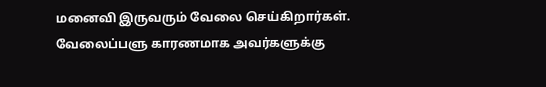மனைவி இருவரும் வேலை செய்கிறார்கள். வேலைப்பளு காரணமாக அவர்களுக்கு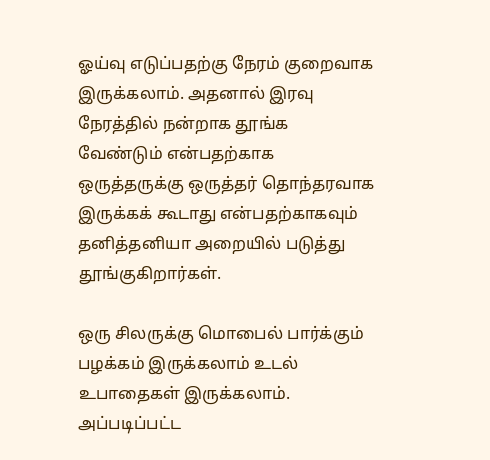ஓய்வு எடுப்பதற்கு நேரம் குறைவாக இருக்கலாம். அதனால் இரவு நேரத்தில் நன்றாக தூங்க வேண்டும் என்பதற்காக ஒருத்தருக்கு ஒருத்தர் தொந்தரவாக இருக்கக் கூடாது என்பதற்காகவும் தனித்தனியா அறையில் படுத்து தூங்குகிறார்கள்.

ஒரு சிலருக்கு மொபைல் பார்க்கும் பழக்கம் இருக்கலாம் உடல் உபாதைகள் இருக்கலாம். அப்படிப்பட்ட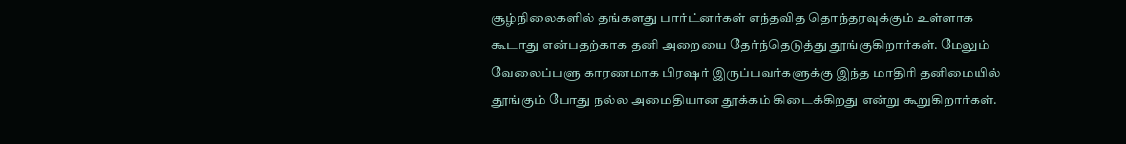சூழ்நிலைகளில் தங்களது பார்ட்னர்கள் எந்தவித தொந்தரவுக்கும் உள்ளாக கூடாது என்பதற்காக தனி அறையை தேர்ந்தெடுத்து தூங்குகிறார்கள். மேலும் வேலைப்பளு காரணமாக பிரஷர் இருப்பவர்களுக்கு இந்த மாதிரி தனிமையில் தூங்கும் போது நல்ல அமைதியான தூக்கம் கிடைக்கிறது என்று கூறுகிறார்கள்.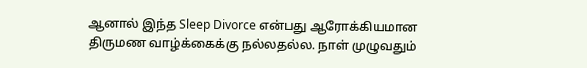ஆனால் இந்த Sleep Divorce என்பது ஆரோக்கியமான திருமண வாழ்க்கைக்கு நல்லதல்ல. நாள் முழுவதும்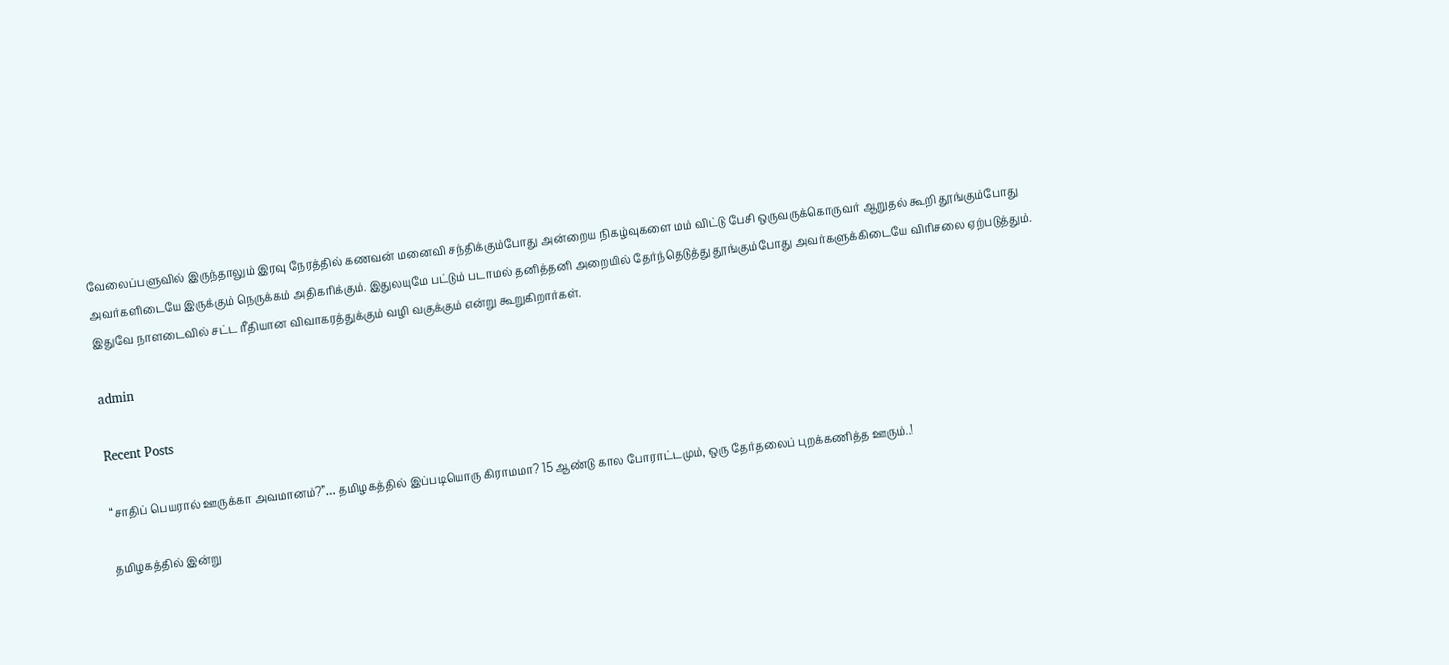வேலைப்பளுவில் இருந்தாலும் இரவு நேரத்தில் கணவன் மனைவி சந்திக்கும்போது அன்றைய நிகழ்வுகளை மம் விட்டு பேசி ஒருவருக்கொருவர் ஆறுதல் கூறி தூங்கும்போது அவர்களிடையே இருக்கும் நெருக்கம் அதிகரிக்கும். இதுலயுமே பட்டும் படாமல் தனித்தனி அறையில் தேர்ந்தெடுத்து தூங்கும்போது அவர்களுக்கிடையே விரிசலை ஏற்படுத்தும். இதுவே நாளடைவில் சட்ட ரீதியான விவாகரத்துக்கும் வழி வகுக்கும் என்று கூறுகிறார்கள்.

admin

Recent Posts

“சாதிப் பெயரால் ஊருக்கா அவமானம்?”… தமிழகத்தில் இப்படியொரு கிராமமா? 15 ஆண்டு கால போராட்டமும், ஒரு தேர்தலைப் புறக்கணித்த ஊரும்..!

தமிழகத்தில் இன்று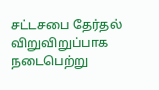சட்டசபை தேர்தல் விறுவிறுப்பாக நடைபெற்று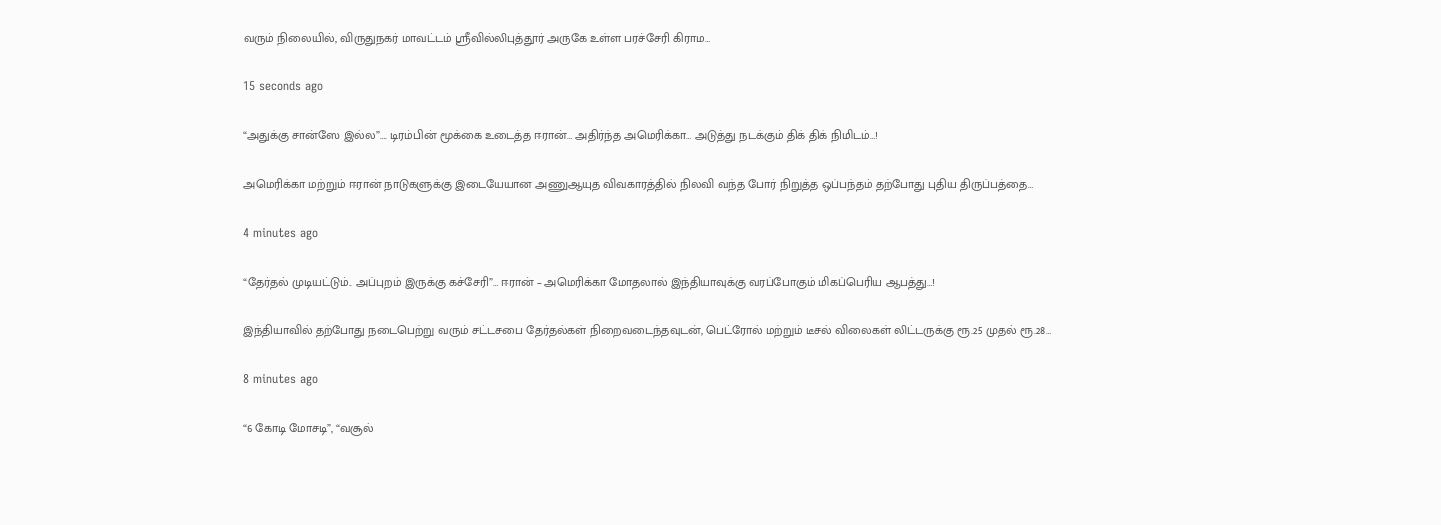வரும் நிலையில், விருதுநகர் மாவட்டம் ஸ்ரீவில்லிபுத்தூர் அருகே உள்ள பரச்சேரி கிராம…

15 seconds ago

“அதுக்கு சான்ஸே இல்ல”…. டிரம்பின் மூக்கை உடைத்த ஈரான்… அதிர்ந்த அமெரிக்கா… அடுத்து நடக்கும் திக் திக் நிமிடம்…!

அமெரிக்கா மற்றும் ஈரான் நாடுகளுக்கு இடையேயான அணுஆயுத விவகாரத்தில் நிலவி வந்த போர் நிறுத்த ஒப்பந்தம் தற்போது புதிய திருப்பத்தை…

4 minutes ago

“தேர்தல் முடியட்டும்.. அப்புறம் இருக்கு கச்சேரி”… ஈரான் – அமெரிக்கா மோதலால் இந்தியாவுக்கு வரப்போகும் மிகப்பெரிய ஆபத்து…!

இந்தியாவில் தற்போது நடைபெற்று வரும் சட்டசபை தேர்தல்கள் நிறைவடைந்தவுடன், பெட்ரோல் மற்றும் டீசல் விலைகள் லிட்டருக்கு ரூ.25 முதல் ரூ.28…

8 minutes ago

“6 கோடி மோசடி”, “வசூல்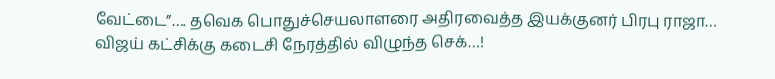வேட்டை”…. தவெக பொதுச்செயலாளரை அதிரவைத்த இயக்குனர் பிரபு ராஜா… விஜய் கட்சிக்கு கடைசி நேரத்தில் விழுந்த செக்…!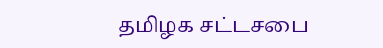தமிழக சட்டசபை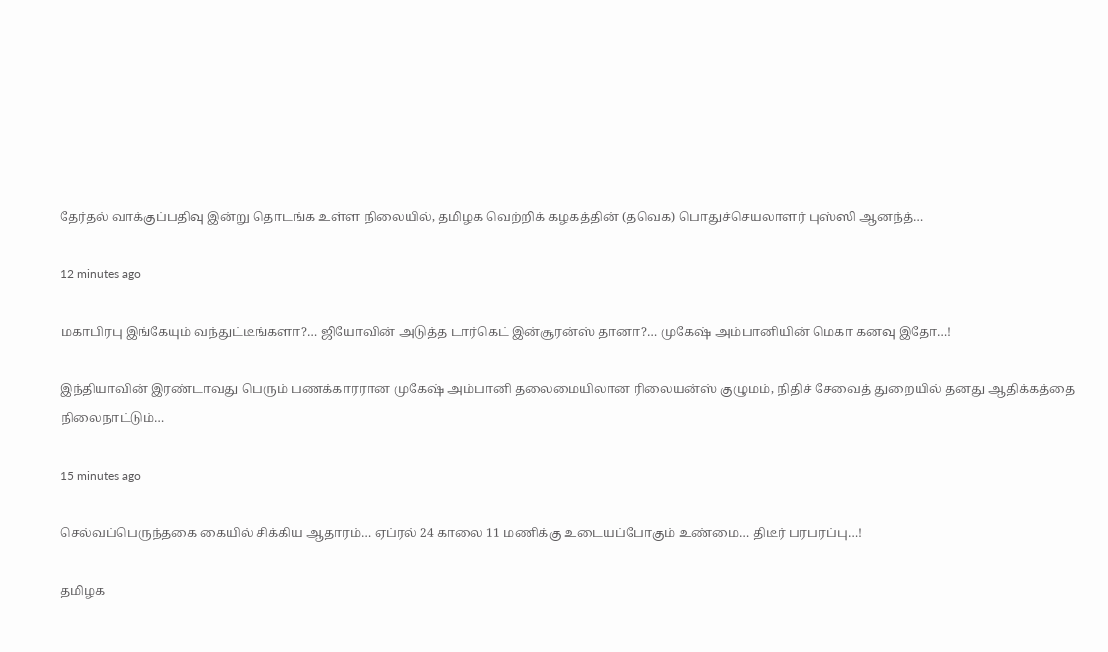தேர்தல் வாக்குப்பதிவு இன்று தொடங்க உள்ள நிலையில், தமிழக வெற்றிக் கழகத்தின் (தவெக) பொதுச்செயலாளர் புஸ்ஸி ஆனந்த்…

12 minutes ago

மகாபிரபு இங்கேயும் வந்துட்டீங்களா?… ஜியோவின் அடுத்த டார்கெட் இன்சூரன்ஸ் தானா?… முகேஷ் அம்பானியின் மெகா கனவு இதோ…!

இந்தியாவின் இரண்டாவது பெரும் பணக்காரரான முகேஷ் அம்பானி தலைமையிலான ரிலையன்ஸ் குழுமம், நிதிச் சேவைத் துறையில் தனது ஆதிக்கத்தை நிலைநாட்டும்…

15 minutes ago

செல்வப்பெருந்தகை கையில் சிக்கிய ஆதாரம்… ஏப்ரல் 24 காலை 11 மணிக்கு உடையப்போகும் உண்மை… திடீர் பரபரப்பு…!

தமிழக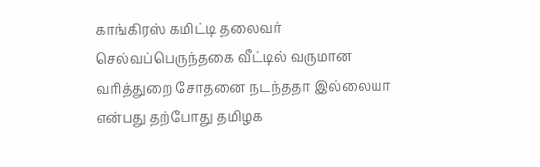காங்கிரஸ் கமிட்டி தலைவர் செல்வப்பெருந்தகை வீட்டில் வருமான வரித்துறை சோதனை நடந்ததா இல்லையா என்பது தற்போது தமிழக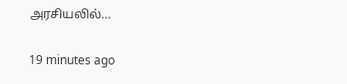அரசியலில்…

19 minutes ago